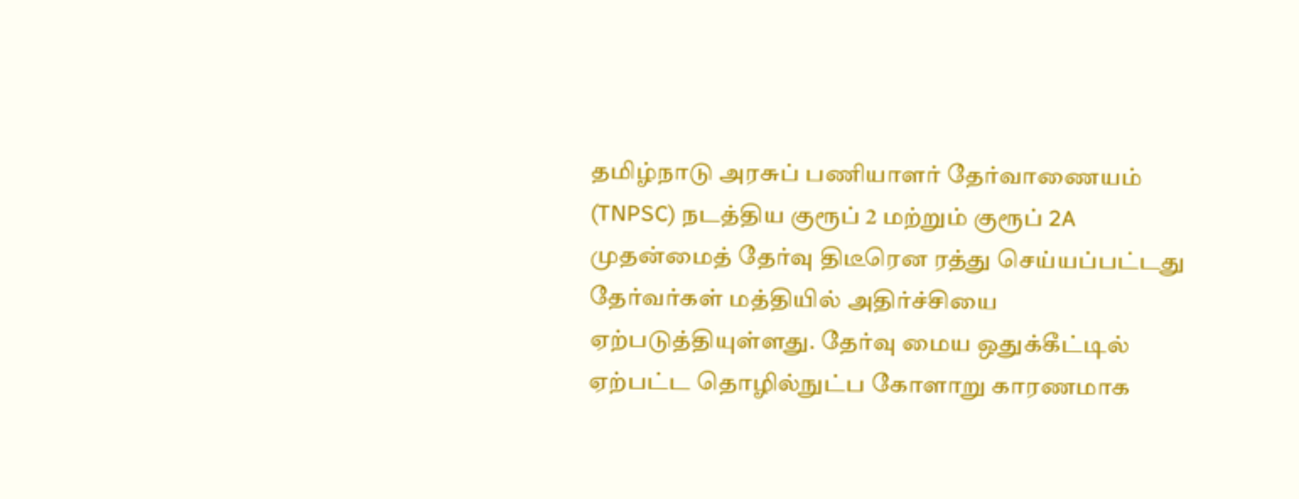தமிழ்நாடு அரசுப் பணியாளர் தேர்வாணையம் (TNPSC) நடத்திய குரூப் 2 மற்றும் குரூப் 2A முதன்மைத் தேர்வு திடீரென ரத்து செய்யப்பட்டது தேர்வர்கள் மத்தியில் அதிர்ச்சியை ஏற்படுத்தியுள்ளது. தேர்வு மைய ஒதுக்கீட்டில் ஏற்பட்ட தொழில்நுட்ப கோளாறு காரணமாக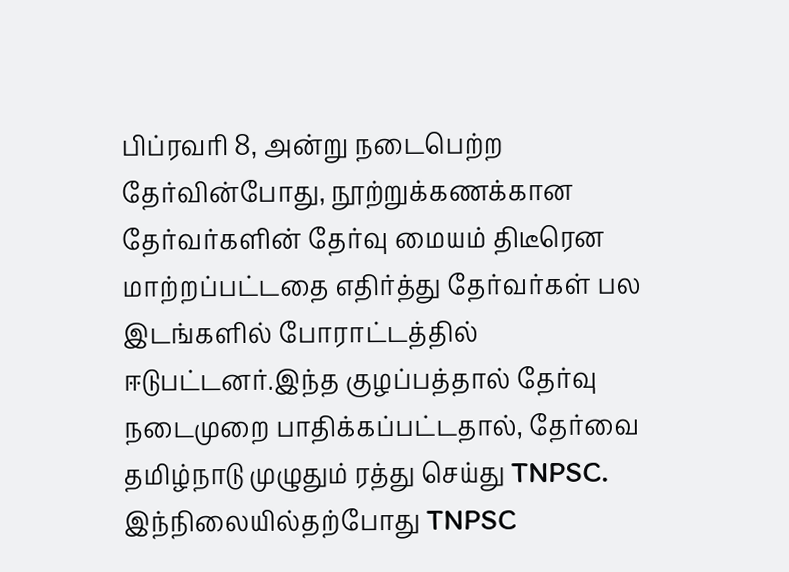பிப்ரவரி 8, அன்று நடைபெற்ற தேர்வின்போது, நூற்றுக்கணக்கான தேர்வர்களின் தேர்வு மையம் திடீரென மாற்றப்பட்டதை எதிர்த்து தேர்வர்கள் பல இடங்களில் போராட்டத்தில் ஈடுபட்டனர்.இந்த குழப்பத்தால் தேர்வு நடைமுறை பாதிக்கப்பட்டதால், தேர்வை தமிழ்நாடு முழுதும் ரத்து செய்து TNPSC. இந்நிலையில்தற்போது TNPSC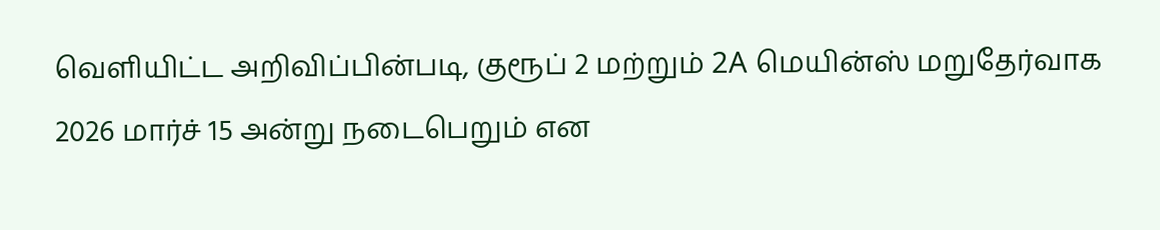வெளியிட்ட அறிவிப்பின்படி, குரூப் 2 மற்றும் 2A மெயின்ஸ் மறுதேர்வாக 2026 மார்ச் 15 அன்று நடைபெறும் என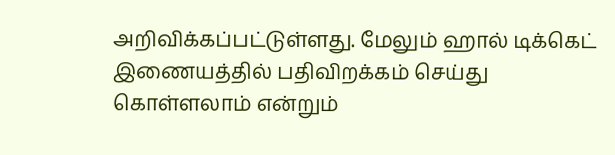அறிவிக்கப்பட்டுள்ளது. மேலும் ஹால் டிக்கெட் இணையத்தில் பதிவிறக்கம் செய்து கொள்ளலாம் என்றும்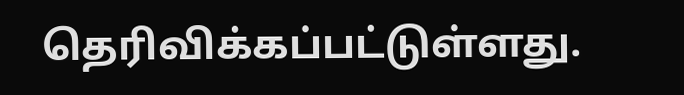தெரிவிக்கப்பட்டுள்ளது.